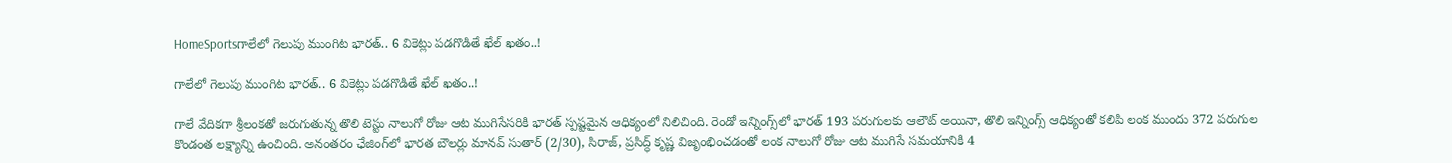HomeSportsగాలేలో గెలుపు ముంగిట భారత్.. 6 వికెట్లు పడగొడితే ఖేల్ ఖతం..!

గాలేలో గెలుపు ముంగిట భారత్.. 6 వికెట్లు పడగొడితే ఖేల్ ఖతం..!

గాలే వేదికగా శ్రీలంకతో జరుగుతున్న తొలి టెస్టు నాలుగో రోజు ఆట ముగిసేసరికి భారత్ స్పష్టమైన ఆధిక్యంలో నిలిచింది. రెండో ఇన్నింగ్స్‌లో భారత్ 193 పరుగులకు ఆలౌట్ అయినా, తొలి ఇన్నింగ్స్ ఆధిక్యంతో కలిపి లంక ముందు 372 పరుగుల కొండంత లక్ష్యాన్ని ఉంచింది. అనంతరం ఛేజింగ్‌లో భారత బౌలర్లు మానవ్ సుతార్ (2/30), సిరాజ్, ప్రసిద్ధ్ కృష్ణ విజృంభించడంతో లంక నాలుగో రోజు ఆట ముగిసే సమయానికి 4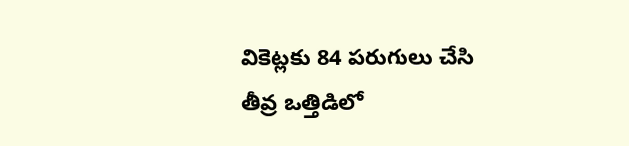వికెట్లకు 84 పరుగులు చేసి తీవ్ర ఒత్తిడిలో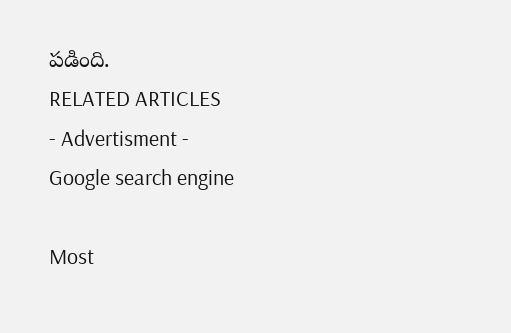పడింది.
RELATED ARTICLES
- Advertisment -
Google search engine

Most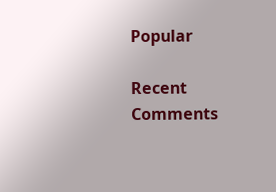Popular

Recent Comments